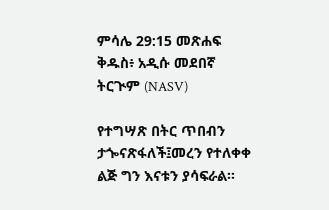ምሳሌ 29:15 መጽሐፍ ቅዱስ፥ አዲሱ መደበኛ ትርጒም (NASV)

የተግሣጽ በትር ጥበብን ታጐናጽፋለች፤መረን የተለቀቀ ልጅ ግን እናቱን ያሳፍራል።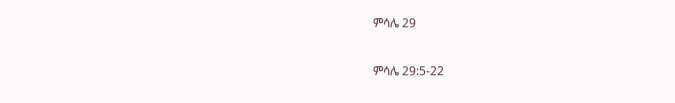ምሳሌ 29

ምሳሌ 29:5-22